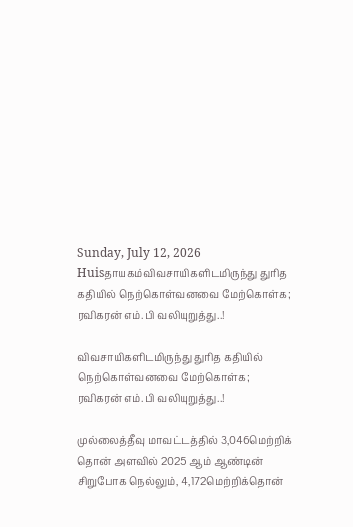Sunday, July 12, 2026
Huisதாயகம்விவசாயிகளிடமிருந்து துரித கதியில் நெற்கொள்வனவை மேற்கொள்க; ரவிகரன் எம்.பி வலியுறுத்து..!

விவசாயிகளிடமிருந்து துரித கதியில் நெற்கொள்வனவை மேற்கொள்க; ரவிகரன் எம்.பி வலியுறுத்து..!

முல்லைத்தீவு மாவட்டத்தில் 3,046மெற்றிக் தொன் அளவில் 2025 ஆம் ஆண்டின் சிறுபோக நெல்லும், 4,172மெற்றிக்தொன்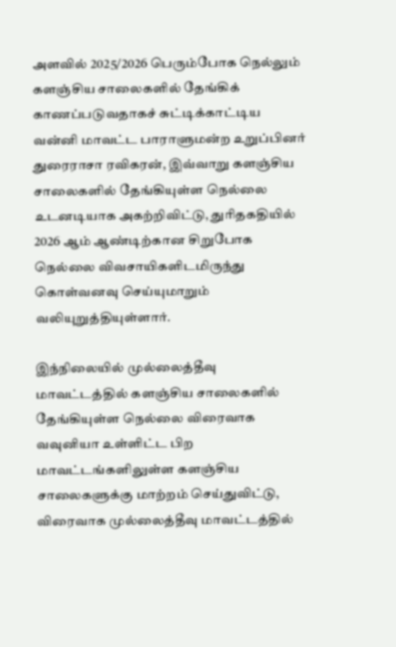அளவில் 2025/2026 பெரும்போக நெல்லும் களஞ்சிய சாலைகளில் தேங்கிக் காணப்படுவதாகச் சுட்டிக்காட்டிய வன்னி மாவட்ட பாராளுமன்ற உறுப்பினர் துரைராசா ரவிகரன், இவ்வாறு களஞ்சிய சாலைகளில் தேங்கியுள்ள நெல்லை உடனடியாக அகற்றிவிட்டு, துரிதகதியில் 2026 ஆம் ஆண்டிற்கான சிறுபோக நெல்லை விவசாயிகளிடமிருந்து கொள்வனவு செய்யுமாறும் வலியுறுத்தியுள்ளார்.

இந்நிலையில் முல்லைத்தீவு மாவட்டத்தில் களஞ்சிய சாலைகளில் தேங்கியுள்ள நெல்லை விரைவாக வவுனியா உள்ளிட்ட பிற மாவட்டங்களிலுள்ள களஞ்சிய சாலைகளுக்கு மாற்றம் செய்துவிட்டு, விரைவாக முல்லைத்தீவு மாவட்டத்தில்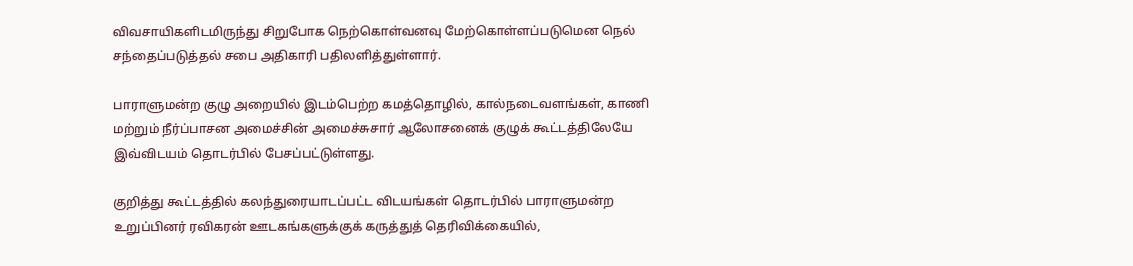விவசாயிகளிடமிருந்து சிறுபோக நெற்கொள்வனவு மேற்கொள்ளப்படுமென நெல் சந்தைப்படுத்தல் சபை அதிகாரி பதிலளித்துள்ளார்.

பாராளுமன்ற குழு அறையில் இடம்பெற்ற கமத்தொழில், கால்நடைவளங்கள், காணி மற்றும் நீர்ப்பாசன அமைச்சின் அமைச்சுசார் ஆலோசனைக் குழுக் கூட்டத்திலேயே இவ்விடயம் தொடர்பில் பேசப்பட்டுள்ளது.

குறித்து கூட்டத்தில் கலந்துரையாடப்பட்ட விடயங்கள் தொடர்பில் பாராளுமன்ற உறுப்பினர் ரவிகரன் ஊடகங்களுக்குக் கருத்துத் தெரிவிக்கையில்,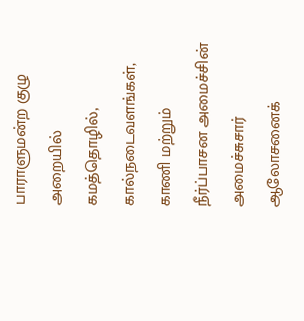பாராளுமன்ற குழு அறையில் கமத்தொழில், கால்நடைவளங்கள், காணி மற்றும் நீர்ப்பாசன அமைச்சின் அமைச்சுசார் ஆலோசனைக்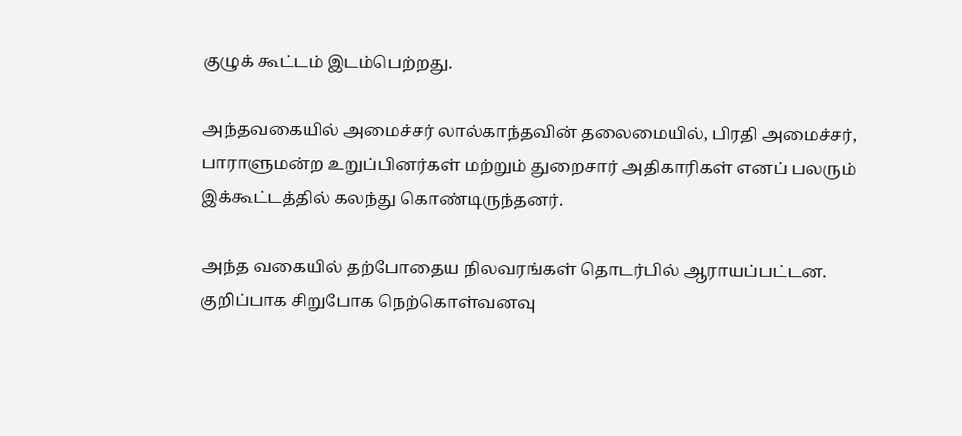குழுக் கூட்டம் இடம்பெற்றது.

அந்தவகையில் அமைச்சர் லால்காந்தவின் தலைமையில், பிரதி அமைச்சர், பாராளுமன்ற உறுப்பினர்கள் மற்றும் துறைசார் அதிகாரிகள் எனப் பலரும் இக்கூட்டத்தில் கலந்து கொண்டிருந்தனர்.

அந்த வகையில் தற்போதைய நிலவரங்கள் தொடர்பில் ஆராயப்பட்டன. குறிப்பாக சிறுபோக நெற்கொள்வனவு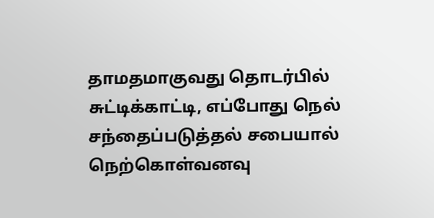தாமதமாகுவது தொடர்பில் சுட்டிக்காட்டி, எப்போது நெல் சந்தைப்படுத்தல் சபையால் நெற்கொள்வனவு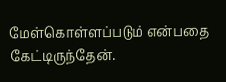மேள்கொள்ளப்படும் என்பதை கேட்டிருந்தேன்.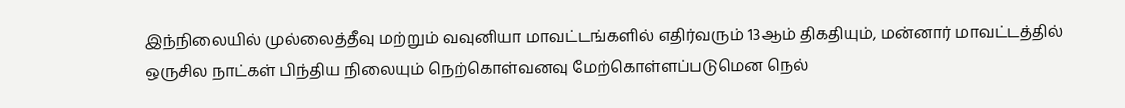இந்நிலையில் முல்லைத்தீவு மற்றும் வவுனியா மாவட்டங்களில் எதிர்வரும் 13ஆம் திகதியும், மன்னார் மாவட்டத்தில் ஒருசில நாட்கள் பிந்திய நிலையும் நெற்கொள்வனவு மேற்கொள்ளப்படுமென நெல்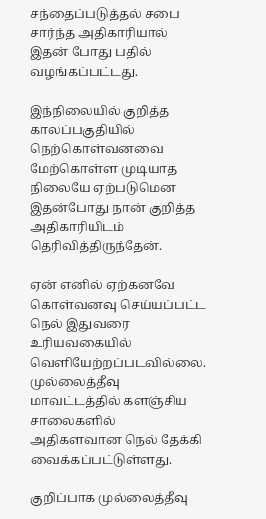சந்தைப்படுத்தல் சபை சார்ந்த அதிகாரியால் இதன் போது பதில் வழங்கப்பட்டது.

இந்நிலையில் குறித்த காலப்பகுதியில் நெற்கொள்வனவை மேற்கொள்ள முடியாத நிலையே ஏற்படுமென இதன்போது நான் குறித்த அதிகாரியிடம் தெரிவித்திருந்தேன்.

ஏன் எனில் ஏற்கனவே கொள்வனவு செய்யப்பட்ட நெல் இதுவரை உரியவகையில் வெளியேற்றப்படவில்லை. முல்லைத்தீவு மாவட்டத்தில் களஞ்சிய சாலைகளில் அதிகளவான நெல் தேக்கி வைக்கப்பட்டுள்ளது.

குறிப்பாக முல்லைத்தீவு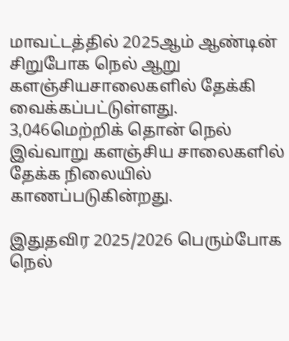மாவட்டத்தில் 2025ஆம் ஆண்டின் சிறுபோக நெல் ஆறு களஞ்சியசாலைகளில் தேக்கி வைக்கப்பட்டுள்ளது. 3,046மெற்றிக் தொன் நெல் இவ்வாறு களஞ்சிய சாலைகளில் தேக்க நிலையில் காணப்படுகின்றது.

இதுதவிர 2025/2026 பெரும்போக நெல்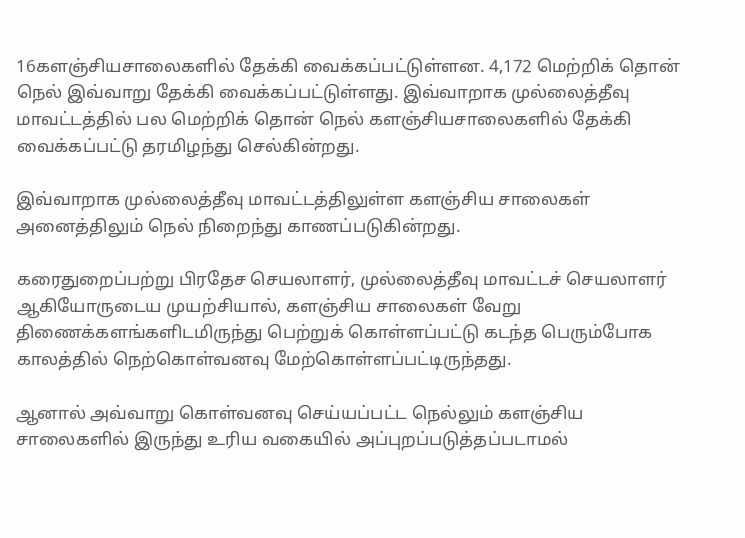16களஞ்சியசாலைகளில் தேக்கி வைக்கப்பட்டுள்ளன. 4,172 மெற்றிக் தொன் நெல் இவ்வாறு தேக்கி வைக்கப்பட்டுள்ளது. இவ்வாறாக முல்லைத்தீவு மாவட்டத்தில் பல மெற்றிக் தொன் நெல் களஞ்சியசாலைகளில் தேக்கி வைக்கப்பட்டு தரமிழந்து செல்கின்றது.

இவ்வாறாக முல்லைத்தீவு மாவட்டத்திலுள்ள களஞ்சிய சாலைகள் அனைத்திலும் நெல் நிறைந்து காணப்படுகின்றது.

கரைதுறைப்பற்று பிரதேச செயலாளர், முல்லைத்தீவு மாவட்டச் செயலாளர் ஆகியோருடைய முயற்சியால், களஞ்சிய சாலைகள் வேறு திணைக்களங்களிடமிருந்து பெற்றுக் கொள்ளப்பட்டு கடந்த பெரும்போக காலத்தில் நெற்கொள்வனவு மேற்கொள்ளப்பட்டிருந்தது.

ஆனால் அவ்வாறு கொள்வனவு செய்யப்பட்ட நெல்லும் களஞ்சிய சாலைகளில் இருந்து உரிய வகையில் அப்புறப்படுத்தப்படாமல்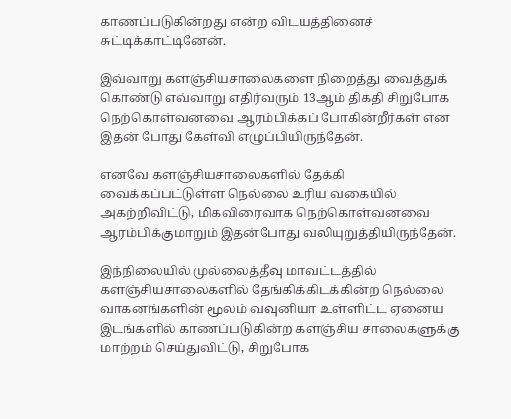காணப்படுகின்றது என்ற விடயத்தினைச் சுட்டிக்காட்டினேன்.

இவ்வாறு களஞ்சியசாலைகளை நிறைத்து வைத்துக் கொண்டு எவ்வாறு எதிர்வரும் 13ஆம் திகதி சிறுபோக நெற்கொள்வனவை ஆரம்பிக்கப் போகின்றீர்கள் என இதன் போது கேள்வி எழுப்பியிருந்தேன்.

எனவே களஞ்சியசாலைகளில் தேக்கி வைக்கப்பட்டுள்ள நெல்லை உரிய வகையில் அகற்றிவிட்டு, மிகவிரைவாக நெற்கொள்வனவை ஆரம்பிக்குமாறும் இதன்போது வலியுறுத்தியிருந்தேன்.

இந்நிலையில் முல்லைத்தீவு மாவட்டத்தில் களஞ்சியசாலைகளில் தேங்கிக்கிடக்கின்ற நெல்லை வாகனங்களின் மூலம் வவுனியா உள்ளிட்ட ஏனைய இடங்களில் காணப்படுகின்ற களஞ்சிய சாலைகளுக்கு மாற்றம் செய்துவிட்டு, சிறுபோக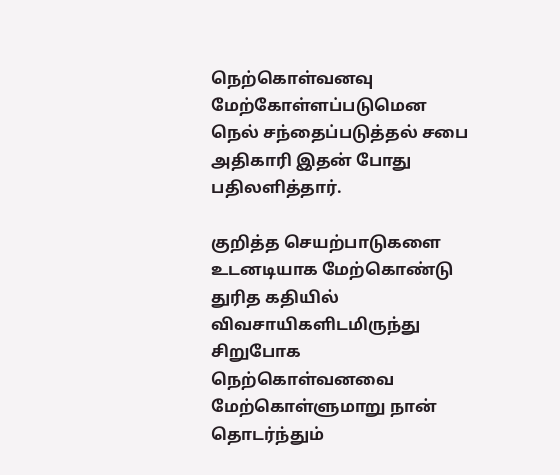நெற்கொள்வனவு மேற்கோள்ளப்படுமென நெல் சந்தைப்படுத்தல் சபை அதிகாரி இதன் போது பதிலளித்தார்.

குறித்த செயற்பாடுகளை உடனடியாக மேற்கொண்டு துரித கதியில் விவசாயிகளிடமிருந்து சிறுபோக நெற்கொள்வனவை மேற்கொள்ளுமாறு நான் தொடர்ந்தும்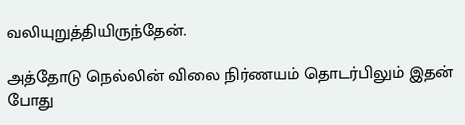வலியுறுத்தியிருந்தேன்.

அத்தோடு நெல்லின் விலை நிர்ணயம் தொடர்பிலும் இதன் போது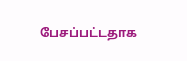பேசப்பட்டதாக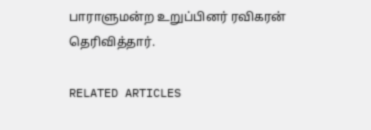பாராளுமன்ற உறுப்பினர் ரவிகரன் தெரிவித்தார்.

RELATED ARTICLES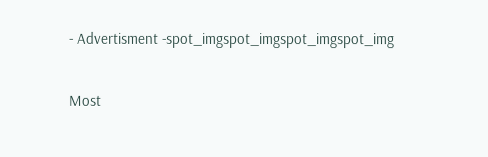- Advertisment -spot_imgspot_imgspot_imgspot_img

Most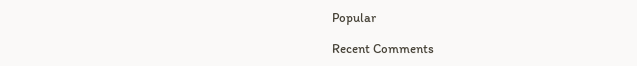Popular

Recent Comments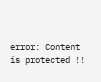error: Content is protected !!